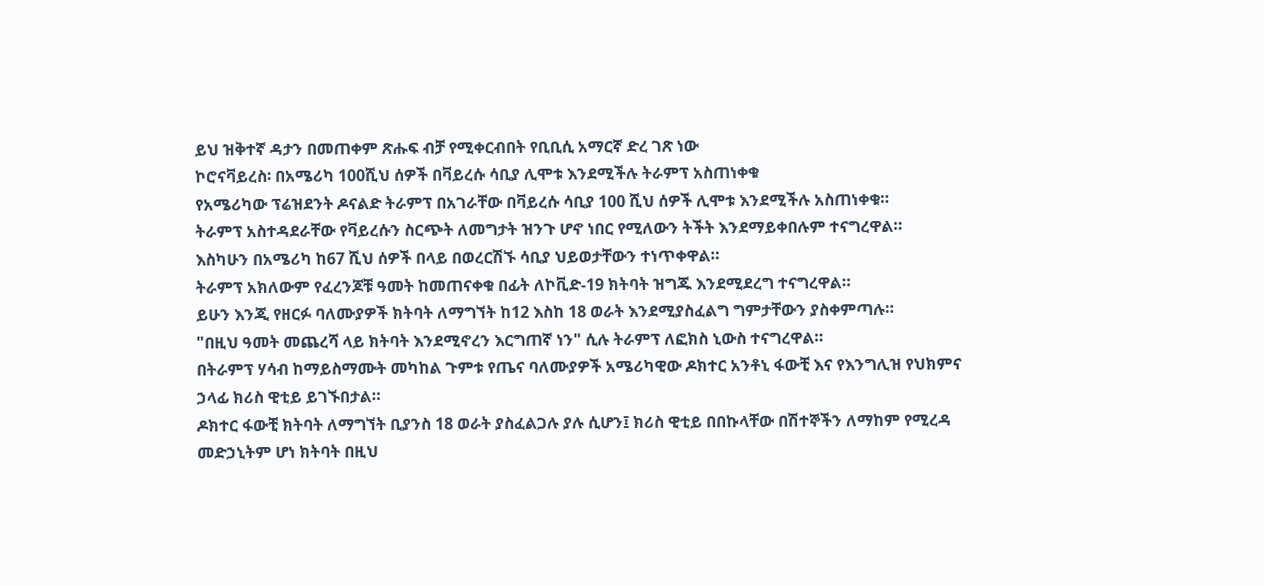ይህ ዝቅተኛ ዳታን በመጠቀም ጽሑፍ ብቻ የሚቀርብበት የቢቢሲ አማርኛ ድረ ገጽ ነው
ኮሮናቫይረስ፡ በአሜሪካ 100ሺህ ሰዎች በቫይረሱ ሳቢያ ሊሞቱ እንደሚችሉ ትራምፕ አስጠነቀቁ
የአሜሪካው ፕሬዝደንት ዶናልድ ትራምፕ በአገራቸው በቫይረሱ ሳቢያ 100 ሺህ ሰዎች ሊሞቱ እንደሚችሉ አስጠነቀቁ።
ትራምፕ አስተዳደራቸው የቫይረሱን ስርጭት ለመግታት ዝንጉ ሆኖ ነበር የሚለውን ትችት እንደማይቀበሉም ተናግረዋል።
እስካሁን በአሜሪካ ከ67 ሺህ ሰዎች በላይ በወረርሽኙ ሳቢያ ህይወታቸውን ተነጥቀዋል።
ትራምፕ አክለውም የፈረንጆቹ ዓመት ከመጠናቀቁ በፊት ለኮቪድ-19 ክትባት ዝግጁ እንደሚደረግ ተናግረዋል።
ይሁን እንጂ የዘርፉ ባለሙያዎች ክትባት ለማግኘት ከ12 እስከ 18 ወራት እንደሚያስፈልግ ግምታቸውን ያስቀምጣሉ።
"በዚህ ዓመት መጨረሻ ላይ ክትባት እንደሚኖረን እርግጠኛ ነን" ሲሉ ትራምፕ ለፎክስ ኒውስ ተናግረዋል።
በትራምፕ ሃሳብ ከማይስማሙት መካከል ጉምቱ የጤና ባለሙያዎች አሜሪካዊው ዶክተር አንቶኒ ፋውቺ እና የእንግሊዝ የህክምና ኃላፊ ክሪስ ዊቲይ ይገኙበታል።
ዶክተር ፋውቺ ክትባት ለማግኘት ቢያንስ 18 ወራት ያስፈልጋሉ ያሉ ሲሆን፤ ክሪስ ዊቲይ በበኩላቸው በሽተኞችን ለማከም የሚረዳ መድኃኒትም ሆነ ክትባት በዚህ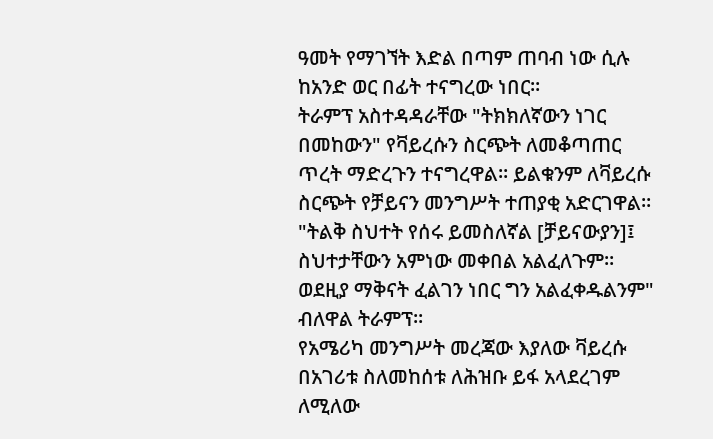ዓመት የማገኘት እድል በጣም ጠባብ ነው ሲሉ ከአንድ ወር በፊት ተናግረው ነበር።
ትራምፕ አስተዳዳራቸው "ትክክለኛውን ነገር በመከውን" የቫይረሱን ስርጭት ለመቆጣጠር ጥረት ማድረጉን ተናግረዋል። ይልቁንም ለቫይረሱ ስርጭት የቻይናን መንግሥት ተጠያቂ አድርገዋል።
"ትልቅ ስህተት የሰሩ ይመስለኛል [ቻይናውያን]፤ ስህተታቸውን አምነው መቀበል አልፈለጉም። ወደዚያ ማቅናት ፈልገን ነበር ግን አልፈቀዱልንም" ብለዋል ትራምፕ።
የአሜሪካ መንግሥት መረጃው እያለው ቫይረሱ በአገሪቱ ስለመከሰቱ ለሕዝቡ ይፋ አላደረገም ለሚለው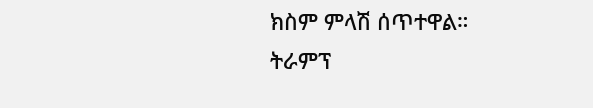ክስም ምላሽ ሰጥተዋል።
ትራምፕ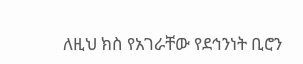ለዚህ ክስ የአገራቸው የደኅንነት ቢሮን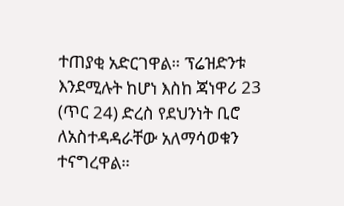ተጠያቂ አድርገዋል። ፕሬዝድንቱ እንደሚሉት ከሆነ እስከ ጃነዋሪ 23 (ጥር 24) ድረስ የደህንነት ቢሮ ለአስተዳዳራቸው አለማሳወቁን ተናግረዋል።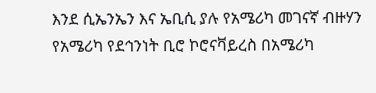እንደ ሲኤንኤን እና ኤቢሲ ያሉ የአሜሪካ መገናኛ ብዙሃን የአሜሪካ የደኅንነት ቢሮ ኮሮናቫይረስ በአሜሪካ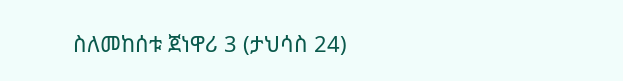ስለመከሰቱ ጀነዋሪ 3 (ታህሳስ 24)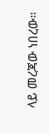ላይ መረጃው ነበረው።